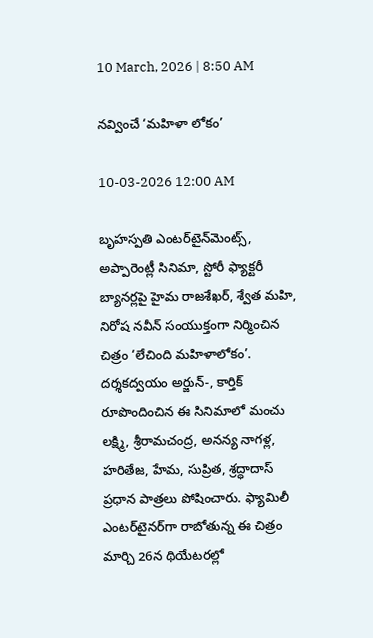10 March, 2026 | 8:50 AM

నవ్వించే ‘మహిళా లోకం’

10-03-2026 12:00 AM

బృహస్పతి ఎంటర్‌టైన్‌మెంట్స్, అప్పారెంట్లీ సినిమా, స్టోరీ ఫ్యాక్టరీ బ్యానర్లపై హైమ రాజశేఖర్, శ్వేత మహి, నిరోష నవీన్ సంయుక్తంగా నిర్మించిన చిత్రం ‘లేచింది మహిళాలోకం’. దర్శకద్వయం అర్జున్-, కార్తిక్ రూపొందించిన ఈ సినిమాలో మంచు లక్ష్మి, శ్రీరామచంద్ర, అనన్య నాగళ్ల, హరితేజ, హేమ, సుప్రిత, శ్రద్ధాదాస్ ప్రధాన పాత్రలు పోషించారు. ఫ్యామిలీ ఎంటర్‌టైనర్‌గా రాబోతున్న ఈ చిత్రం మార్చి 26న థియేటరల్లో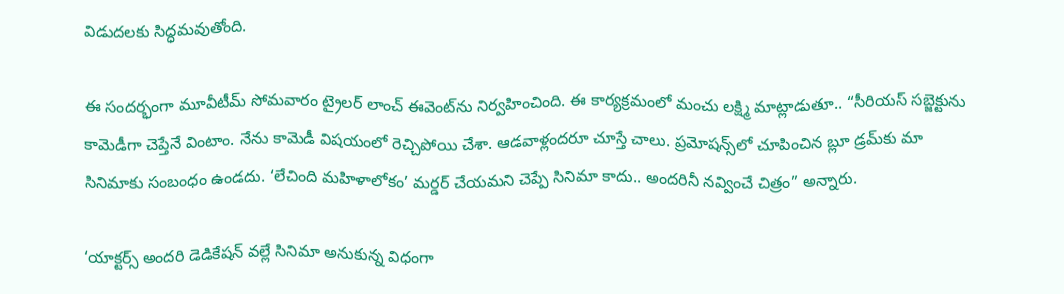విడుదలకు సిద్ధమవుతోంది.

ఈ సందర్భంగా మూవీటీమ్ సోమవారం ట్రైలర్ లాంచ్ ఈవెంట్‌ను నిర్వహించింది. ఈ కార్యక్రమంలో మంచు లక్ష్మి మాట్లాడుతూ.. “సీరియస్ సబ్జెక్టును కామెడీగా చెప్తేనే వింటాం. నేను కామెడీ విషయంలో రెచ్చిపోయి చేశా. ఆడవాళ్లందరూ చూస్తే చాలు. ప్రమోషన్స్‌లో చూపించిన బ్లూ డ్రమ్‌కు మా సినిమాకు సంబంధం ఉండదు. ‘లేచింది మహిళాలోకం’ మర్డర్ చేయమని చెప్పే సినిమా కాదు.. అందరినీ నవ్వించే చిత్రం” అన్నారు.

‘యాక్టర్స్ అందరి డెడికేషన్ వల్లే సినిమా అనుకున్న విధంగా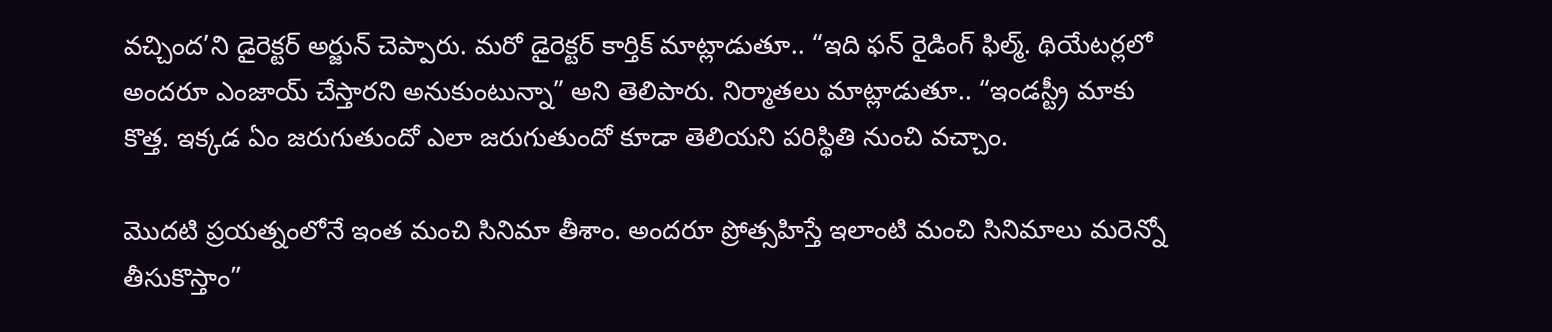వచ్చింద’ని డైరెక్టర్ అర్జున్ చెప్పారు. మరో డైరెక్టర్ కార్తిక్ మాట్లాడుతూ.. “ఇది ఫన్ రైడింగ్ ఫిల్మ్. థియేటర్లలో అందరూ ఎంజాయ్ చేస్తారని అనుకుంటున్నా” అని తెలిపారు. నిర్మాతలు మాట్లాడుతూ.. “ఇండస్ట్రీ మాకు కొత్త. ఇక్కడ ఏం జరుగుతుందో ఎలా జరుగుతుందో కూడా తెలియని పరిస్థితి నుంచి వచ్చాం.

మొదటి ప్రయత్నంలోనే ఇంత మంచి సినిమా తీశాం. అందరూ ప్రోత్సహిస్తే ఇలాంటి మంచి సినిమాలు మరెన్నో తీసుకొస్తాం”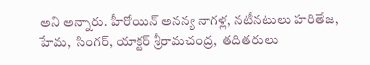అని అన్నారు. హీరోయిన్ అనన్య నాగళ్ల, నటీనటులు హరితేజ, హేమ,  సింగర్, యాక్టర్ శ్రీరామచంద్ర,  తదితరులు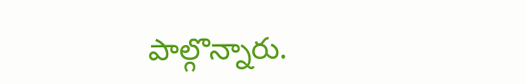పాల్గొన్నారు.